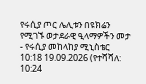የሩሲያ ጦር ሌሊቱን በዩክሬን የሚገኙ ወታደራዊ ዒላማዎችን መታ - የሩሲያ መከላከያ ሚኒስቴር
10:18 19.09.2026 (የተሻሻለ: 10:24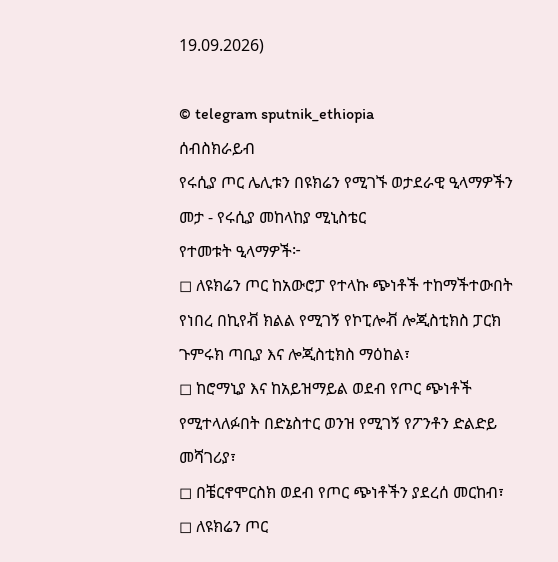19.09.2026)

© telegram sputnik_ethiopia
ሰብስክራይብ
የሩሲያ ጦር ሌሊቱን በዩክሬን የሚገኙ ወታደራዊ ዒላማዎችን መታ - የሩሲያ መከላከያ ሚኒስቴር
የተመቱት ዒላማዎች፦
◻ ለዩክሬን ጦር ከአውሮፓ የተላኩ ጭነቶች ተከማችተውበት የነበረ በኪየቭ ክልል የሚገኝ የኮፒሎቭ ሎጂስቲክስ ፓርክ ጉምሩክ ጣቢያ እና ሎጂስቲክስ ማዕከል፣
◻ ከሮማኒያ እና ከአይዝማይል ወደብ የጦር ጭነቶች የሚተላለፉበት በድኔስተር ወንዝ የሚገኝ የፖንቶን ድልድይ መሻገሪያ፣
◻ በቼርኖሞርስክ ወደብ የጦር ጭነቶችን ያደረሰ መርከብ፣
◻ ለዩክሬን ጦር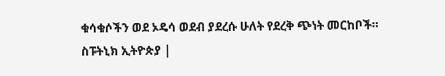ቁሳቁሶችን ወደ ኦዴሳ ወደብ ያደረሱ ሁለት የደረቅ ጭነት መርከቦች።
ስፑትኒክ ኢትዮጵያ |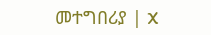መተግበሪያ | X